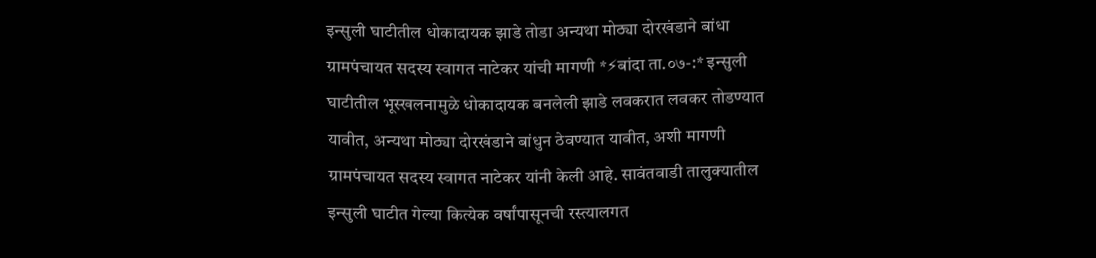इन्सुली घाटीतील धोकादायक झाडे तोडा अन्यथा मोठ्या दोरखंडाने बांधा
ग्रामपंचायत सदस्य स्वागत नाटेकर यांची मागणी *⚡बांदा ता.०७-:* इन्सुली घाटीतील भूस्खलनामुळे धोकादायक बनलेली झाडे लवकरात लवकर तोडण्यात यावीत, अन्यथा मोठ्या दोरखंडाने बांधुन ठेवण्यात यावीत, अशी मागणी ग्रामपंचायत सदस्य स्वागत नाटेकर यांनी केली आहे. सावंतवाडी तालुक्यातील इन्सुली घाटीत गेल्या कित्येक वर्षांपासूनची रस्त्यालगत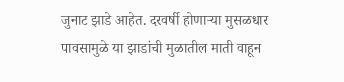जुनाट झाडे आहेत. दरवर्षी होणाऱ्या मुसळधार पावसामुळे या झाडांची मुळातील माती वाहून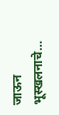जाऊन भूस्खलनाचे…